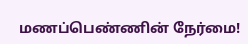மணப்பெண்ணின் நேர்மை!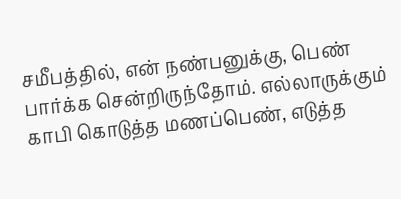சமீபத்தில், என் நண்பனுக்கு, பெண் பார்க்க சென்றிருந்தோம். எல்லாருக்கும் காபி கொடுத்த மணப்பெண், எடுத்த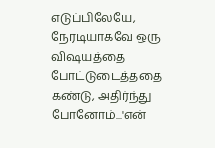எடுப்பிலேயே, நேரடியாகவே ஒரு விஷயத்தை போட்டுடைத்ததை கண்டு, அதிர்ந்து போனோம்...'என்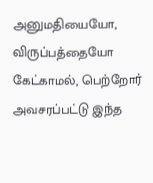அனுமதியையோ, விருப்பத்தையோ கேட்காமல், பெற்றோர் அவசரப்பட்டு இந்த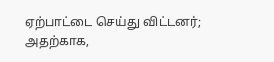ஏற்பாட்டை செய்து விட்டனர்; அதற்காக,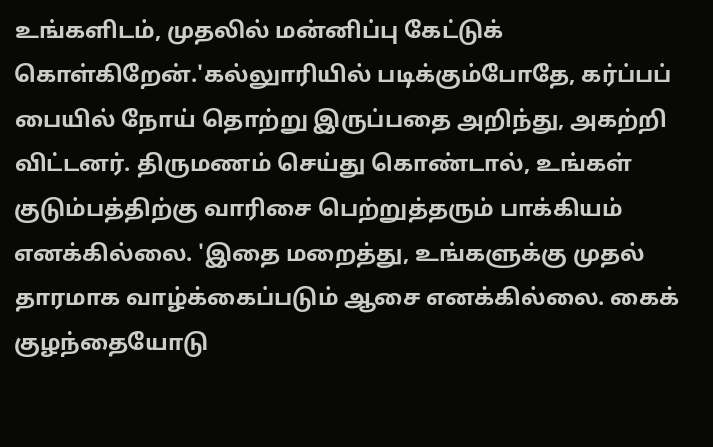உங்களிடம், முதலில் மன்னிப்பு கேட்டுக் கொள்கிறேன்.'கல்லுாரியில் படிக்கும்போதே, கர்ப்பப் பையில் நோய் தொற்று இருப்பதை அறிந்து, அகற்றி விட்டனர். திருமணம் செய்து கொண்டால், உங்கள் குடும்பத்திற்கு வாரிசை பெற்றுத்தரும் பாக்கியம் எனக்கில்லை. 'இதை மறைத்து, உங்களுக்கு முதல் தாரமாக வாழ்க்கைப்படும் ஆசை எனக்கில்லை. கைக் குழந்தையோடு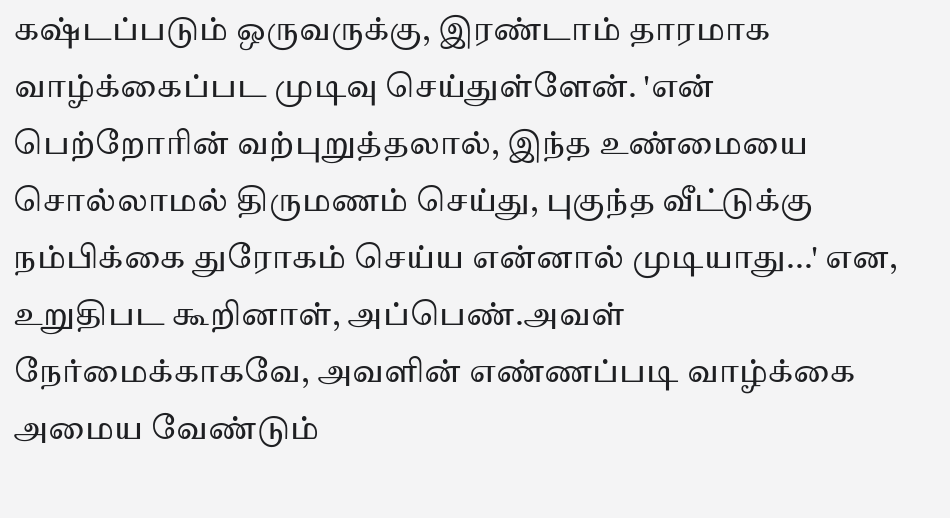கஷ்டப்படும் ஒருவருக்கு, இரண்டாம் தாரமாக வாழ்க்கைப்பட முடிவு செய்துள்ளேன். 'என் பெற்றோரின் வற்புறுத்தலால், இந்த உண்மையை சொல்லாமல் திருமணம் செய்து, புகுந்த வீட்டுக்கு நம்பிக்கை துரோகம் செய்ய என்னால் முடியாது...' என, உறுதிபட கூறினாள், அப்பெண்.அவள் நேர்மைக்காகவே, அவளின் எண்ணப்படி வாழ்க்கை அமைய வேண்டும்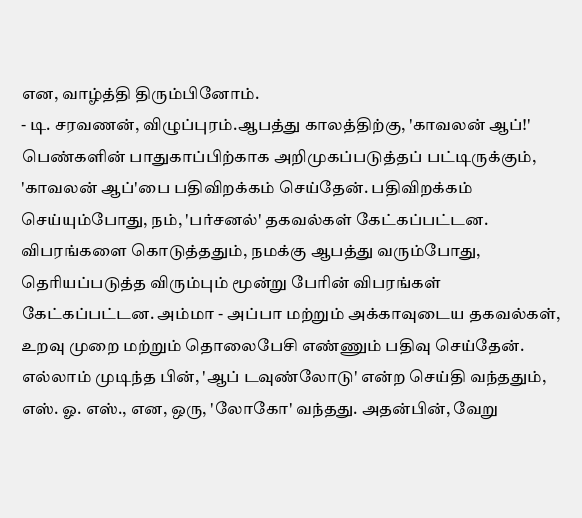என, வாழ்த்தி திரும்பினோம்.
- டி. சரவணன், விழுப்புரம்.ஆபத்து காலத்திற்கு, 'காவலன் ஆப்!'
பெண்களின் பாதுகாப்பிற்காக அறிமுகப்படுத்தப் பட்டிருக்கும், 'காவலன் ஆப்'பை பதிவிறக்கம் செய்தேன். பதிவிறக்கம் செய்யும்போது, நம், 'பர்சனல்' தகவல்கள் கேட்கப்பட்டன. விபரங்களை கொடுத்ததும், நமக்கு ஆபத்து வரும்போது, தெரியப்படுத்த விரும்பும் மூன்று பேரின் விபரங்கள் கேட்கப்பட்டன. அம்மா - அப்பா மற்றும் அக்காவுடைய தகவல்கள், உறவு முறை மற்றும் தொலைபேசி எண்ணும் பதிவு செய்தேன். எல்லாம் முடிந்த பின், 'ஆப் டவுண்லோடு' என்ற செய்தி வந்ததும், எஸ். ஓ. எஸ்., என, ஒரு, 'லோகோ' வந்தது. அதன்பின், வேறு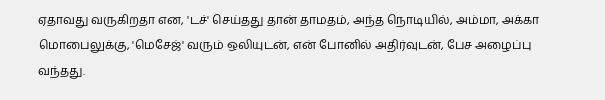ஏதாவது வருகிறதா என, 'டச்' செய்தது தான் தாமதம், அந்த நொடியில், அம்மா, அக்கா மொபைலுக்கு, 'மெசேஜ்' வரும் ஒலியுடன், என் போனில் அதிர்வுடன், பேச அழைப்பு வந்தது.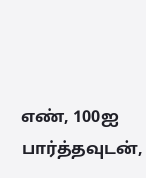எண், 100ஐ பார்த்தவுடன்,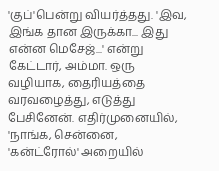'குப்'பென்று வியர்த்தது. 'இவ, இங்க தான இருக்கா... இது என்ன மெசேஜ்...' என்று கேட்டார், அம்மா. ஒரு வழியாக, தைரியத்தை வரவழைத்து, எடுத்து பேசினேன். எதிர்முனையில், 'நாங்க, சென்னை, 'கன்ட்ரோல்' அறையில்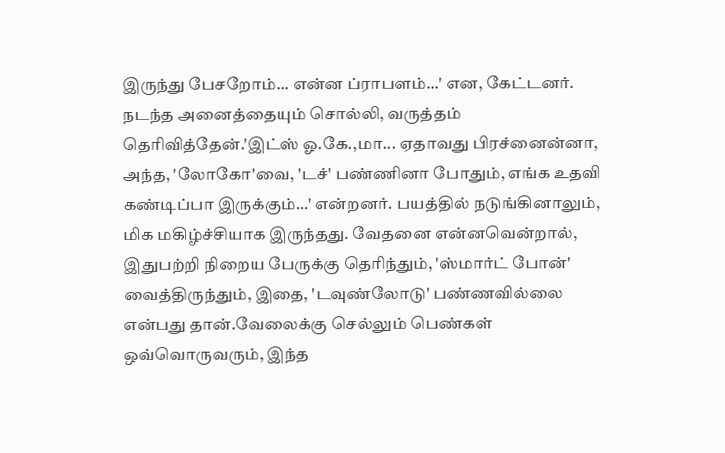இருந்து பேசறோம்... என்ன ப்ராபளம்...' என, கேட்டனர். நடந்த அனைத்தையும் சொல்லி, வருத்தம் தெரிவித்தேன்.'இட்ஸ் ஓ.கே.,மா... ஏதாவது பிரச்னைன்னா, அந்த, 'லோகோ'வை, 'டச்' பண்ணினா போதும், எங்க உதவி கண்டிப்பா இருக்கும்...' என்றனர். பயத்தில் நடுங்கினாலும், மிக மகிழ்ச்சியாக இருந்தது. வேதனை என்னவென்றால், இதுபற்றி நிறைய பேருக்கு தெரிந்தும், 'ஸ்மார்ட் போன்' வைத்திருந்தும், இதை, 'டவுண்லோடு' பண்ணவில்லை என்பது தான்.வேலைக்கு செல்லும் பெண்கள் ஒவ்வொருவரும், இந்த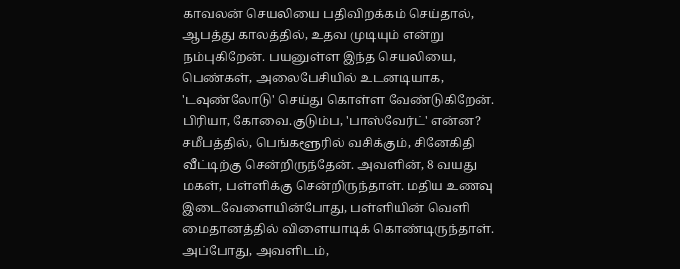காவலன் செயலியை பதிவிறக்கம் செய்தால், ஆபத்து காலத்தில், உதவ முடியும் என்று நம்புகிறேன். பயனுள்ள இந்த செயலியை, பெண்கள், அலைபேசியில் உடனடியாக, 'டவுண்லோடு' செய்து கொள்ள வேண்டுகிறேன்.
பிரியா, கோவை.குடும்ப, 'பாஸ்வேர்ட்' என்ன?
சமீபத்தில், பெங்களூரில் வசிக்கும், சினேகிதி வீட்டிற்கு சென்றிருந்தேன். அவளின், 8 வயது மகள், பள்ளிக்கு சென்றிருந்தாள். மதிய உணவு இடைவேளையின்போது, பள்ளியின் வெளி மைதானத்தில் விளையாடிக் கொண்டிருந்தாள். அப்போது, அவளிடம்,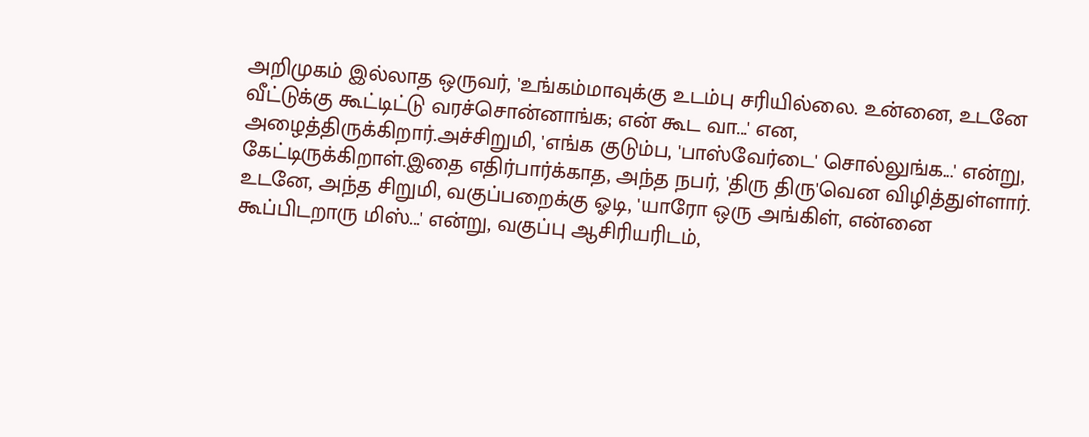அறிமுகம் இல்லாத ஒருவர், 'உங்கம்மாவுக்கு உடம்பு சரியில்லை. உன்னை, உடனே வீட்டுக்கு கூட்டிட்டு வரச்சொன்னாங்க; என் கூட வா...' என, அழைத்திருக்கிறார்.அச்சிறுமி, 'எங்க குடும்ப, 'பாஸ்வேர்டை' சொல்லுங்க...' என்று, கேட்டிருக்கிறாள்.இதை எதிர்பார்க்காத, அந்த நபர், 'திரு திரு'வென விழித்துள்ளார். உடனே, அந்த சிறுமி, வகுப்பறைக்கு ஓடி, 'யாரோ ஒரு அங்கிள், என்னை கூப்பிடறாரு மிஸ்...' என்று, வகுப்பு ஆசிரியரிடம்,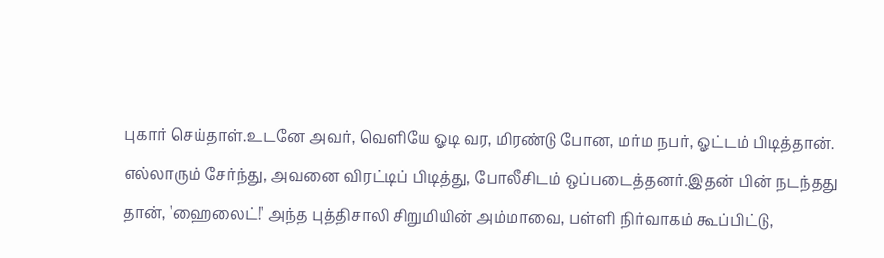புகார் செய்தாள்.உடனே அவர், வெளியே ஓடி வர, மிரண்டு போன, மர்ம நபர், ஓட்டம் பிடித்தான். எல்லாரும் சேர்ந்து, அவனை விரட்டிப் பிடித்து, போலீசிடம் ஒப்படைத்தனர்.இதன் பின் நடந்தது தான், 'ஹைலைட்!' அந்த புத்திசாலி சிறுமியின் அம்மாவை, பள்ளி நிர்வாகம் கூப்பிட்டு,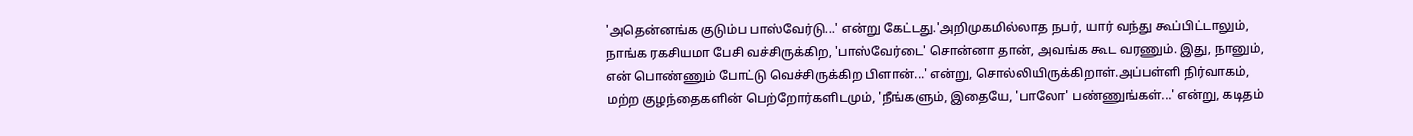'அதென்னங்க குடும்ப பாஸ்வேர்டு...' என்று கேட்டது.'அறிமுகமில்லாத நபர், யார் வந்து கூப்பிட்டாலும், நாங்க ரகசியமா பேசி வச்சிருக்கிற, 'பாஸ்வேர்டை' சொன்னா தான், அவங்க கூட வரணும். இது, நானும், என் பொண்ணும் போட்டு வெச்சிருக்கிற பிளான்...' என்று, சொல்லியிருக்கிறாள்.அப்பள்ளி நிர்வாகம், மற்ற குழந்தைகளின் பெற்றோர்களிடமும், 'நீங்களும், இதையே, 'பாலோ' பண்ணுங்கள்...' என்று, கடிதம்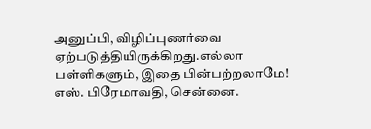அனுப்பி, விழிப்புணர்வை ஏற்படுத்தியிருக்கிறது.எல்லா பள்ளிகளும், இதை பின்பற்றலாமே!
எஸ். பிரேமாவதி, சென்னை.